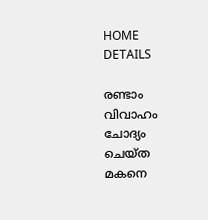HOME
DETAILS

രണ്ടാം വിവാഹം ചോദ്യം ചെയ്ത മകനെ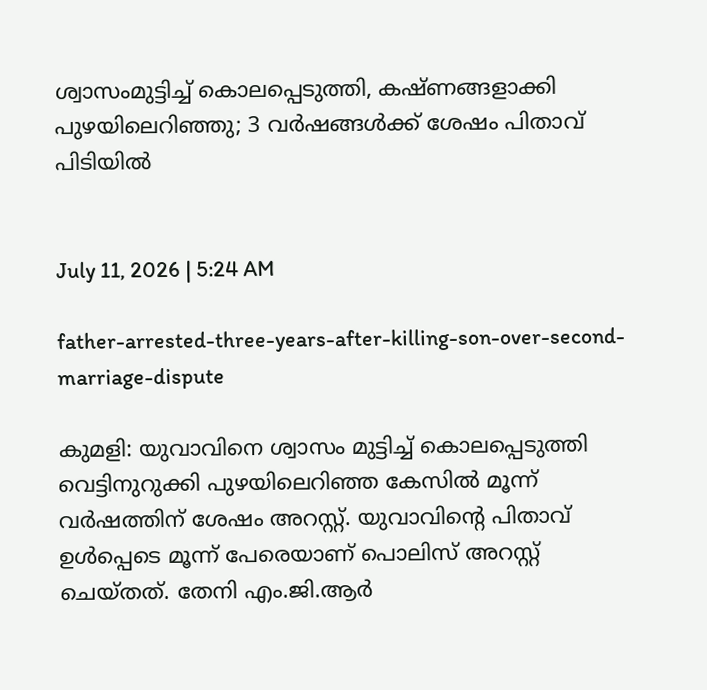ശ്വാസംമുട്ടിച്ച് കൊലപ്പെടുത്തി, കഷ്ണങ്ങളാക്കി പുഴയിലെറിഞ്ഞു; 3 വര്‍ഷങ്ങള്‍ക്ക് ശേഷം പിതാവ് പിടിയില്‍


July 11, 2026 | 5:24 AM

father-arrested-three-years-after-killing-son-over-second-marriage-dispute

കുമളി: യുവാവിനെ ശ്വാസം മുട്ടിച്ച് കൊലപ്പെടുത്തി വെട്ടിനുറുക്കി പുഴയിലെറിഞ്ഞ കേസില്‍ മൂന്ന് വര്‍ഷത്തിന് ശേഷം അറസ്റ്റ്. യുവാവിന്റെ പിതാവ് ഉള്‍പ്പെടെ മൂന്ന് പേരെയാണ് പൊലിസ് അറസ്റ്റ് ചെയ്തത്. തേനി എം.ജി.ആര്‍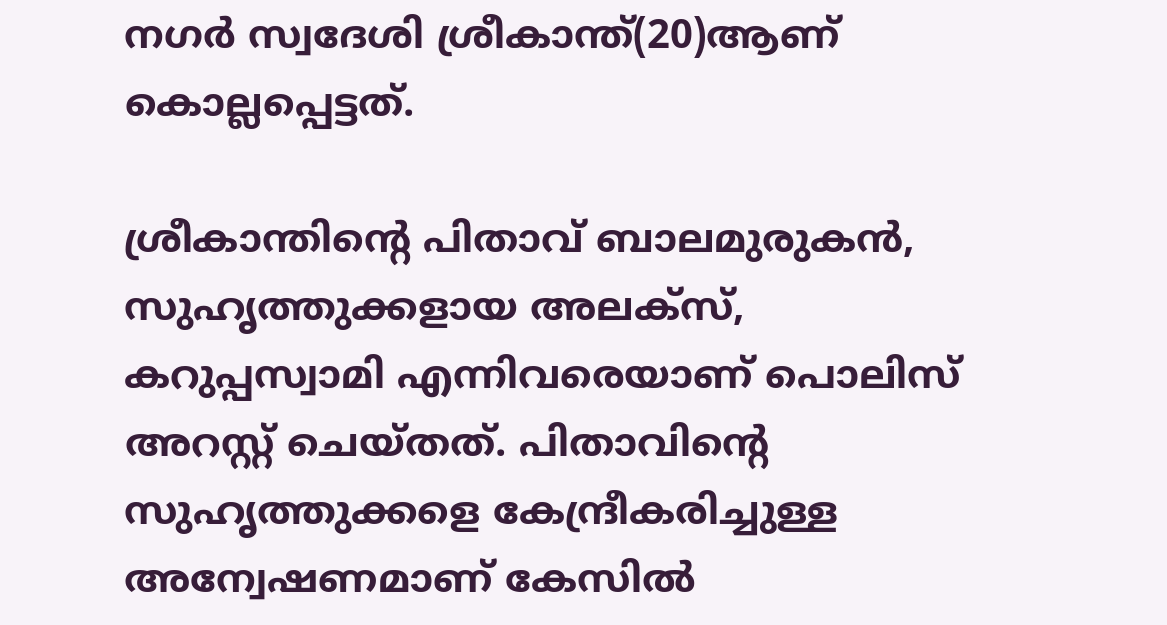നഗര്‍ സ്വദേശി ശ്രീകാന്ത്(20)ആണ് കൊല്ലപ്പെട്ടത്.

ശ്രീകാന്തിന്റെ പിതാവ് ബാലമുരുകന്‍, സുഹൃത്തുക്കളായ അലക്‌സ്, കറുപ്പസ്വാമി എന്നിവരെയാണ് പൊലിസ് അറസ്റ്റ് ചെയ്തത്. പിതാവിന്റെ സുഹൃത്തുക്കളെ കേന്ദ്രീകരിച്ചുള്ള അന്വേഷണമാണ് കേസില്‍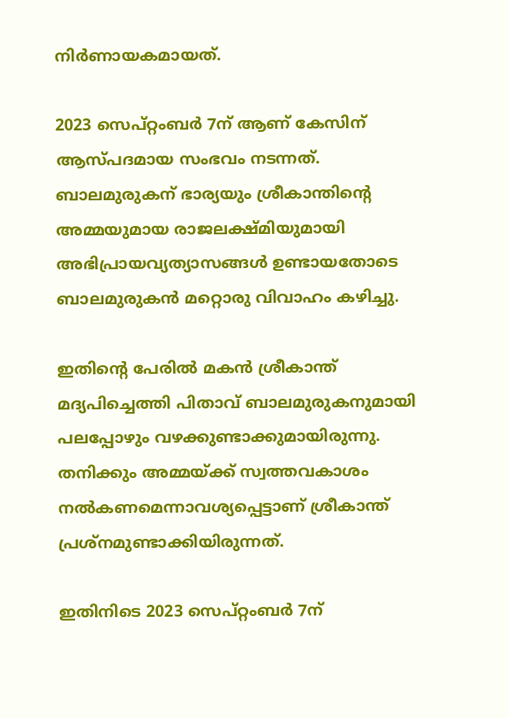നിര്‍ണായകമായത്.

2023 സെപ്റ്റംബര്‍ 7ന് ആണ് കേസിന് ആസ്പദമായ സംഭവം നടന്നത്. ബാലമുരുകന് ഭാര്യയും ശ്രീകാന്തിന്റെ അമ്മയുമായ രാജലക്ഷ്മിയുമായി അഭിപ്രായവ്യത്യാസങ്ങള്‍ ഉണ്ടായതോടെ ബാലമുരുകന്‍ മറ്റൊരു വിവാഹം കഴിച്ചു.

ഇതിന്റെ പേരില്‍ മകന്‍ ശ്രീകാന്ത് മദ്യപിച്ചെത്തി പിതാവ് ബാലമുരുകനുമായി പലപ്പോഴും വഴക്കുണ്ടാക്കുമായിരുന്നു. തനിക്കും അമ്മയ്ക്ക് സ്വത്തവകാശം നല്‍കണമെന്നാവശ്യപ്പെട്ടാണ് ശ്രീകാന്ത് പ്രശ്‌നമുണ്ടാക്കിയിരുന്നത്.

ഇതിനിടെ 2023 സെപ്റ്റംബര്‍ 7ന്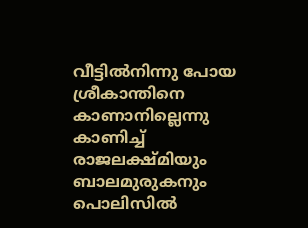വീട്ടില്‍നിന്നു പോയ ശ്രീകാന്തിനെ കാണാനില്ലെന്നു കാണിച്ച് രാജലക്ഷ്മിയും ബാലമുരുകനും പൊലിസില്‍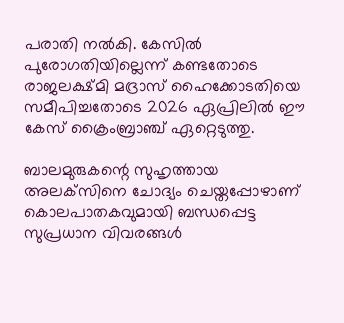പരാതി നല്‍കി. കേസില്‍ പുരോഗതിയില്ലെന്ന് കണ്ടതോടെ രാജലക്ഷ്മി മദ്രാസ് ഹൈക്കോടതിയെ സമീപിച്ചതോടെ 2026 ഏപ്രിലില്‍ ഈ കേസ് ക്രൈംബ്രാഞ്ച് ഏറ്റെടുത്തു.

ബാലമുരുകന്റെ സുഹൃത്തായ അലക്‌സിനെ ചോദ്യം ചെയ്തപ്പോഴാണ് കൊലപാതകവുമായി ബന്ധപ്പെട്ട സുപ്രധാന വിവരങ്ങള്‍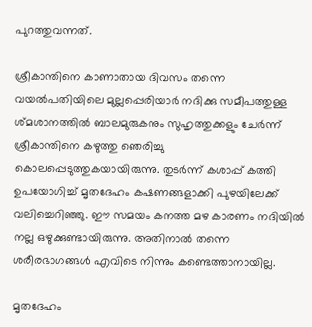പുറത്തുവന്നത്.

ശ്രീകാന്തിനെ കാണാതായ ദിവസം തന്നെ വയല്‍പതിയിലെ മുല്ലപ്പെരിയാര്‍ നദിക്കു സമീപത്തുള്ള ശ്മശാനത്തില്‍ ബാലമുരുകനും സുഹൃത്തുക്കളും ചേര്‍ന്ന് ശ്രീകാന്തിനെ കഴുത്തു ഞെരിച്ചു കൊലപ്പെടുത്തുകയായിരുന്നു. തുടര്‍ന്ന് കശാപ്പ് കത്തി ഉപയോഗിച്ച് മൃതദേഹം കഷണങ്ങളാക്കി പുഴയിലേക്ക് വലിച്ചെറിഞ്ഞു. ഈ സമയം കനത്ത മഴ കാരണം നദിയില്‍ നല്ല ഒഴുക്കുണ്ടായിരുന്നു. അതിനാല്‍ തന്നെ ശരീരഭാഗങ്ങള്‍ എവിടെ നിന്നും കണ്ടെത്താനായില്ല.

മൃതദേഹം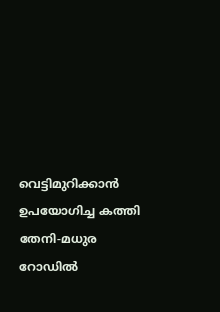വെട്ടിമുറിക്കാന്‍ ഉപയോഗിച്ച കത്തി തേനി-മധുര റോഡില്‍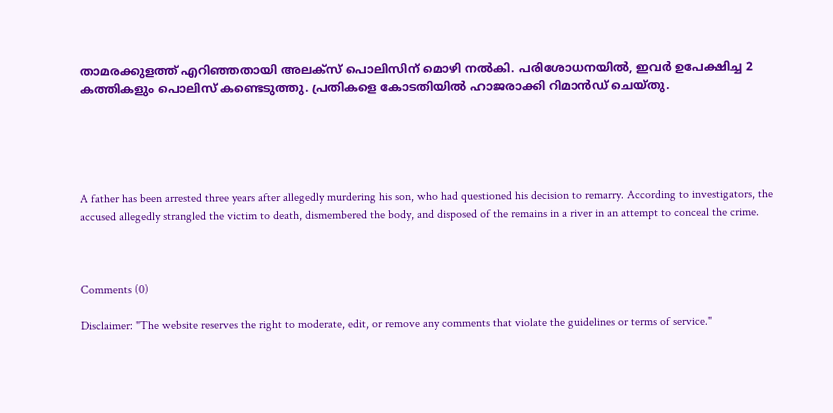താമരക്കുളത്ത് എറിഞ്ഞതായി അലക്‌സ് പൊലിസിന് മൊഴി നല്‍കി. പരിശോധനയില്‍, ഇവര്‍ ഉപേക്ഷിച്ച 2 കത്തികളും പൊലിസ് കണ്ടെടുത്തു. പ്രതികളെ കോടതിയില്‍ ഹാജരാക്കി റിമാന്‍ഡ് ചെയ്തു.





A father has been arrested three years after allegedly murdering his son, who had questioned his decision to remarry. According to investigators, the accused allegedly strangled the victim to death, dismembered the body, and disposed of the remains in a river in an attempt to conceal the crime.



Comments (0)

Disclaimer: "The website reserves the right to moderate, edit, or remove any comments that violate the guidelines or terms of service."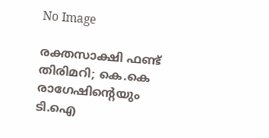No Image

രക്തസാക്ഷി ഫണ്ട് തിരിമറി; കെ.കെ രാഗേഷിന്റെയും ടി.ഐ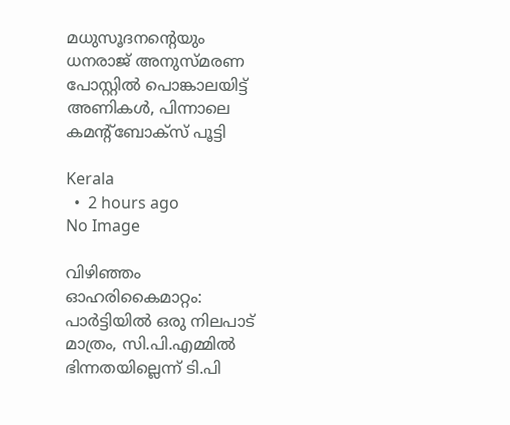മധുസൂദനന്റെയും ധനരാജ് അനുസ്മരണ പോസ്റ്റില്‍ പൊങ്കാലയിട്ട് അണികള്‍, പിന്നാലെ കമന്റ്‌ബോക്‌സ് പൂട്ടി

Kerala
  •  2 hours ago
No Image

വിഴിഞ്ഞം ഓഹരികൈമാറ്റം: പാര്‍ട്ടിയില്‍ ഒരു നിലപാട് മാത്രം, സി.പി.എമ്മില്‍ ഭിന്നതയില്ലെന്ന് ടി.പി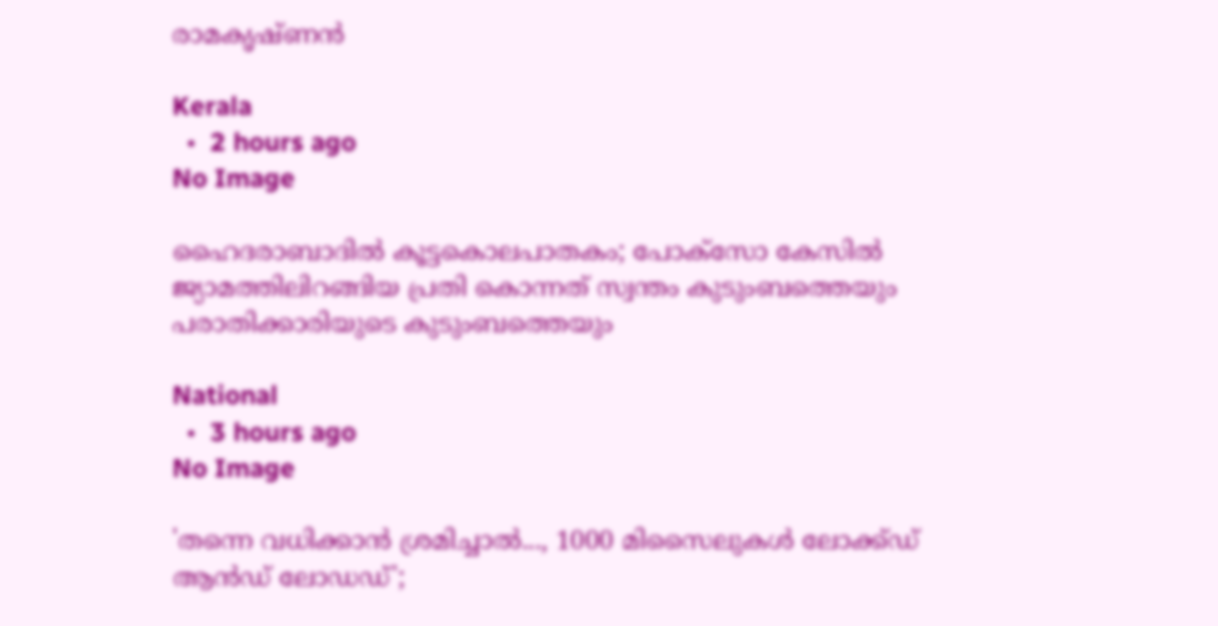രാമകൃഷ്ണന്‍

Kerala
  •  2 hours ago
No Image

ഹൈദരാബാദിൽ കൂട്ടകൊലപാതകം; പോക്സോ കേസിൽ ജ്യാമത്തിലിറങ്ങിയ പ്രതി കൊന്നത് സ്വന്തം കുടുംബത്തെയും പരാതിക്കാരിയുടെ കുടുംബത്തെയും

National
  •  3 hours ago
No Image

'തന്നെ വധിക്കാന്‍ ശ്രമിച്ചാല്‍..., 1000 മിസൈലുകള്‍ ലോക്ക്ഡ് ആന്‍ഡ് ലോഡഡ്';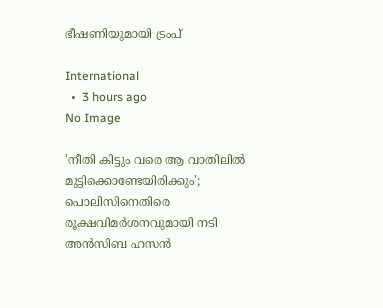ഭീഷണിയുമായി ട്രംപ്

International
  •  3 hours ago
No Image

'നീതി കിട്ടും വരെ ആ വാതിലില്‍ മുട്ടിക്കൊണ്ടേയിരിക്കും'; പൊലിസിനെതിരെ രൂക്ഷവിമര്‍ശനവുമായി നടി അന്‍സിബ ഹസന്‍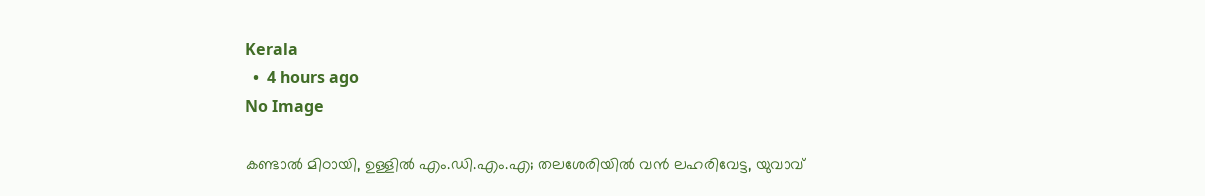Kerala
  •  4 hours ago
No Image

കണ്ടാല്‍ മിഠായി, ഉള്ളില്‍ എം.ഡി.എം.എ; തലശേരിയില്‍ വന്‍ ലഹരിവേട്ട, യുവാവ്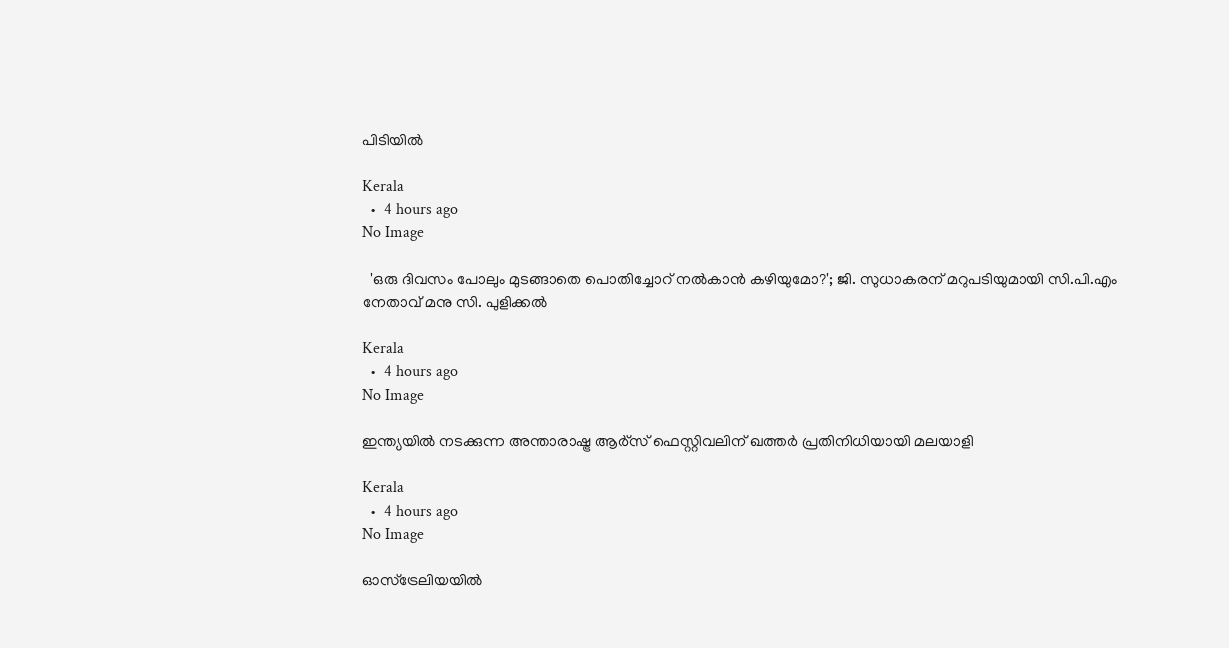പിടിയില്‍

Kerala
  •  4 hours ago
No Image

  'ഒരു ദിവസം പോലും മുടങ്ങാതെ പൊതിച്ചോറ് നല്‍കാന്‍ കഴിയുമോ?'; ജി. സുധാകരന് മറുപടിയുമായി സി.പി.എം നേതാവ് മനു സി. പുളിക്കല്‍

Kerala
  •  4 hours ago
No Image

ഇന്ത്യയിൽ നടക്കുന്ന അന്താരാഷ്ട്ര ആർ്‌സ് ഫെസ്റ്റിവലിന് ഖത്തർ പ്രതിനിധിയായി മലയാളി

Kerala
  •  4 hours ago
No Image

ഓസ്‌ട്രേലിയയിൽ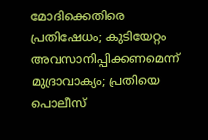മോദിക്കെതിരെ പ്രതിഷേധം; കുടിയേറ്റം അവസാനിപ്പിക്കണമെന്ന് മുദ്രാവാക്യം; പ്രതിയെ പൊലീസ്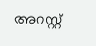അറസ്റ്റ്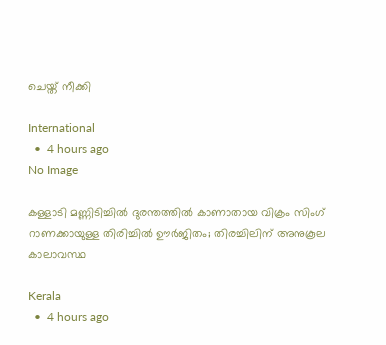ചെയ്ത് നീക്കി

International
  •  4 hours ago
No Image

കള്ളാടി മണ്ണിടിച്ചിൽ ദുരന്തത്തിൽ കാണാതായ വിക്രം സിംഗ് റാണക്കായുള്ള തിരിച്ചിൽ ഊർജിതം; തിരച്ചിലിന് അനുകൂല കാലാവസ്ഥ

Kerala
  •  4 hours ago